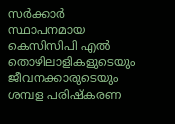സർക്കാർ സ്ഥാപനമായ കെസിസിപി എൽ തൊഴിലാളികളുടെയും ജീവനക്കാരുടെയും ശമ്പള പരിഷ്കരണ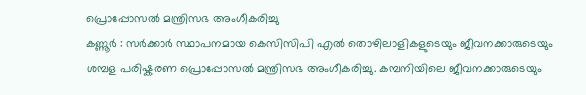പ്രൊപ്പോസൽ മന്ത്രിസഭ അംഗീകരിച്ചു
കണ്ണൂർ : സർക്കാർ സ്ഥാപനമായ കെസിസിപി എൽ തൊഴിലാളികളുടെയും ജീവനക്കാരുടെയും ശമ്പള പരിഷ്കരണ പ്രൊപ്പോസൽ മന്ത്രിസഭ അംഗീകരിച്ചു. കമ്പനിയിലെ ജീവനക്കാരുടെയും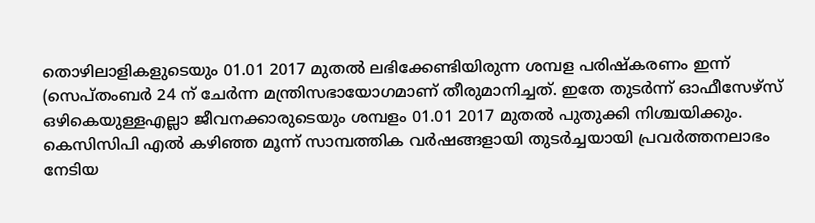തൊഴിലാളികളുടെയും 01.01 2017 മുതൽ ലഭിക്കേണ്ടിയിരുന്ന ശമ്പള പരിഷ്കരണം ഇന്ന് (സെപ്തംബർ 24 ന് ചേർന്ന മന്ത്രിസഭായോഗമാണ് തീരുമാനിച്ചത്. ഇതേ തുടർന്ന് ഓഫീസേഴ്സ് ഒഴികെയുള്ളഎല്ലാ ജീവനക്കാരുടെയും ശമ്പളം 01.01 2017 മുതൽ പുതുക്കി നിശ്ചയിക്കും.
കെസിസിപി എൽ കഴിഞ്ഞ മൂന്ന് സാമ്പത്തിക വർഷങ്ങളായി തുടർച്ചയായി പ്രവർത്തനലാഭം നേടിയ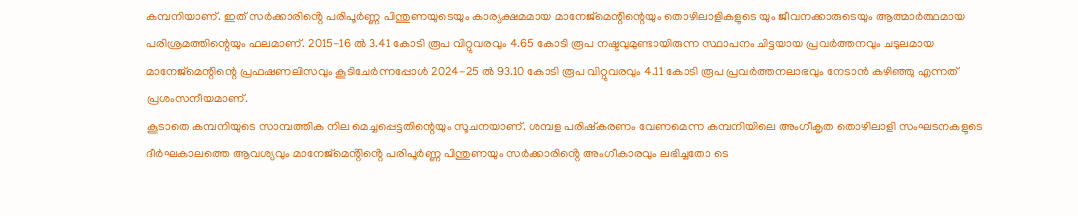കമ്പനിയാണ്. ഇത് സർക്കാരിൻ്റെ പരിപൂർണ്ണ പിന്തുണയുടെയും കാര്യക്ഷമമായ മാനേജ്മെന്റിന്റെയും തൊഴിലാളികളുടെ യും ജീവനക്കാരുടെയും ആത്മാർത്ഥമായ പരിശ്രമത്തിന്റെയും ഫലമാണ്. 2015-16 ൽ 3.41 കോടി രൂപ വിറ്റുവരവും 4.65 കോടി രൂപ നഷ്ടവുമുണ്ടായിരുന്ന സ്ഥാപനം ചിട്ടയായ പ്രവർത്തനവും ചടുലമായ മാനേജ്മെന്റിന്റെ പ്രഫഷണലിസവും കൂടിചേർന്നപ്പോൾ 2024-25 ൽ 93.10 കോടി രൂപ വിറ്റുവരവും 4.11 കോടി രൂപ പ്രവർത്തനലാഭവും നേടാൻ കഴിഞ്ഞു എന്നത് പ്രശംസനീയമാണ്.
കൂടാതെ കമ്പനിയുടെ സാമ്പത്തിക നില മെച്ചപ്പെട്ടതിന്റെയും സൂചനയാണ്. ശമ്പള പരിഷ്കരണം വേണമെന്ന കമ്പനിയിലെ അംഗീകൃത തൊഴിലാളി സംഘടനകളുടെ ദീർഘകാലത്തെ ആവശ്യവും മാനേജ്മെൻ്റിൻ്റെ പരിപൂർണ്ണ പിന്തുണയും സർക്കാരിൻ്റെ അംഗീകാരവും ലഭിച്ചതോ ടെ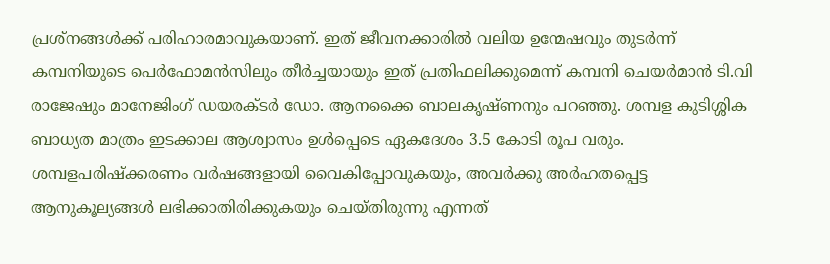പ്രശ്നങ്ങൾക്ക് പരിഹാരമാവുകയാണ്. ഇത് ജീവനക്കാരിൽ വലിയ ഉന്മേഷവും തുടർന്ന് കമ്പനിയുടെ പെർഫോമൻസിലും തീർച്ചയായും ഇത് പ്രതിഫലിക്കുമെന്ന് കമ്പനി ചെയർമാൻ ടി.വി രാജേഷും മാനേജിംഗ് ഡയരക്ടർ ഡോ. ആനക്കൈ ബാലകൃഷ്ണനും പറഞ്ഞു. ശമ്പള കുടിശ്ശിക ബാധ്യത മാത്രം ഇടക്കാല ആശ്വാസം ഉൾപ്പെടെ ഏകദേശം 3.5 കോടി രൂപ വരും. ശമ്പളപരിഷ്ക്കരണം വർഷങ്ങളായി വൈകിപ്പോവുകയും, അവർക്കു അർഹതപ്പെട്ട ആനുകൂല്യങ്ങൾ ലഭിക്കാതിരിക്കുകയും ചെയ്തിരുന്നു എന്നത്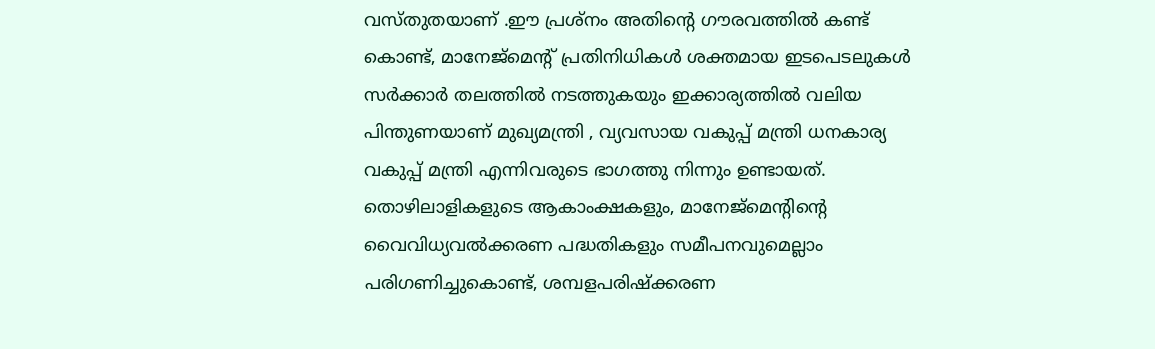വസ്തുതയാണ് .ഈ പ്രശ്നം അതിന്റെ ഗൗരവത്തിൽ കണ്ട് കൊണ്ട്, മാനേജ്മെന്റ് പ്രതിനിധികൾ ശക്തമായ ഇടപെടലുകൾ സർക്കാർ തലത്തിൽ നടത്തുകയും ഇക്കാര്യത്തിൽ വലിയ പിന്തുണയാണ് മുഖ്യമന്ത്രി , വ്യവസായ വകുപ്പ് മന്ത്രി ധനകാര്യ വകുപ്പ് മന്ത്രി എന്നിവരുടെ ഭാഗത്തു നിന്നും ഉണ്ടായത്. തൊഴിലാളികളുടെ ആകാംക്ഷകളും, മാനേജ്മെന്റിന്റെ വൈവിധ്യവൽക്കരണ പദ്ധതികളും സമീപനവുമെല്ലാം പരിഗണിച്ചുകൊണ്ട്, ശമ്പളപരിഷ്ക്കരണ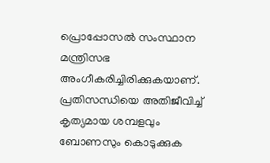പ്രൊപ്പോസൽ സംസ്ഥാന മന്ത്രിസഭ അംഗീകരിച്ചിരിക്കുകയാണ്.
പ്രതിസന്ധിയെ അതിജീവിച്ച് കൃത്യമായ ശമ്പളവും ബോണസും കൊടുക്കുക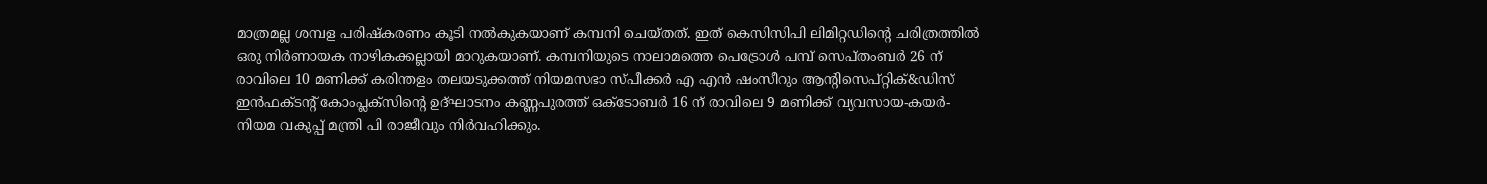മാത്രമല്ല ശമ്പള പരിഷ്കരണം കൂടി നൽകുകയാണ് കമ്പനി ചെയ്തത്. ഇത് കെസിസിപി ലിമിറ്റഡിന്റെ ചരിത്രത്തിൽ ഒരു നിർണായക നാഴികക്കല്ലായി മാറുകയാണ്. കമ്പനിയുടെ നാലാമത്തെ പെട്രോൾ പമ്പ് സെപ്തംബർ 26 ന് രാവിലെ 10 മണിക്ക് കരിന്തളം തലയടുക്കത്ത് നിയമസഭാ സ്പീക്കർ എ എൻ ഷംസീറും ആൻ്റിസെപ്റ്റിക്&ഡിസ് ഇൻഫക്ടൻ്റ് കോംപ്ലക്സിൻ്റെ ഉദ്ഘാടനം കണ്ണപുരത്ത് ഒക്ടോബർ 16 ന് രാവിലെ 9 മണിക്ക് വ്യവസായ-കയർ- നിയമ വകുപ്പ് മന്ത്രി പി രാജീവും നിർവഹിക്കും.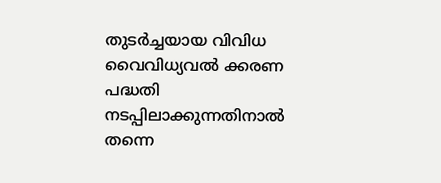തുടർച്ചയായ വിവിധ വൈവിധ്യവൽ ക്കരണ പദ്ധതി നടപ്പിലാക്കുന്നതിനാൽ തന്നെ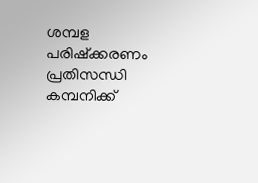ശമ്പള പരിഷ്ക്കരണം പ്രതിസന്ധി കമ്പനിക്ക്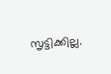സൃട്ടിക്കില്ല.